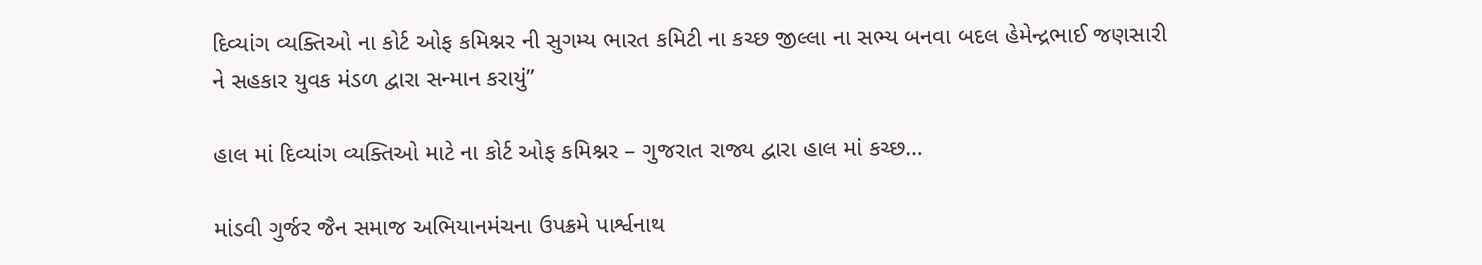દિવ્યાંગ વ્યક્તિઓ ના કોર્ટ ઓફ કમિશ્નર ની સુગમ્ય ભારત કમિટી ના કચ્છ જીલ્લા ના સભ્ય બનવા બદલ હેમેન્દ્રભાઈ જણસારી ને સહકાર યુવક મંડળ દ્વારા સન્માન કરાયું”

હાલ માં દિવ્યાંગ વ્યક્તિઓ માટે ના કોર્ટ ઓફ કમિશ્નર – ગુજરાત રાજ્ય દ્વારા હાલ માં કચ્છ…

માંડવી ગુર્જર જૈન સમાજ અભિયાનમંચના ઉપક્રમે પાર્શ્વનાથ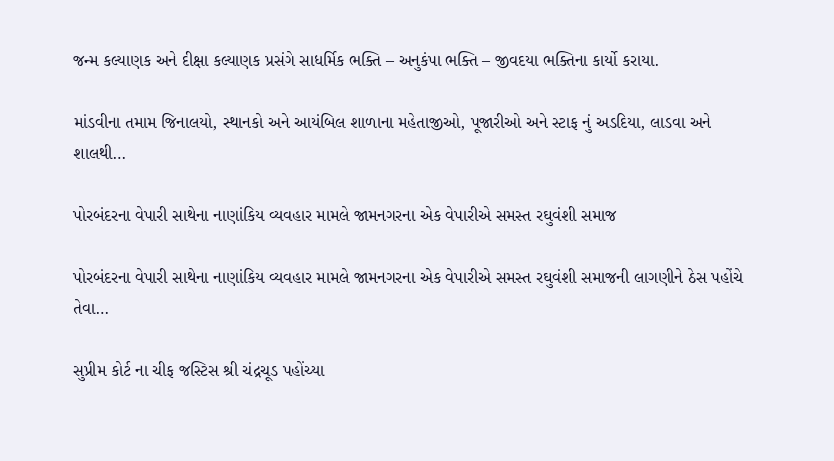જન્મ કલ્યાણક અને દીક્ષા કલ્યાણક પ્રસંગે સાધર્મિક ભક્તિ – અનુકંપા ભક્તિ – જીવદયા ભક્તિના કાર્યો કરાયા.

માંડવીના તમામ જિનાલયો, સ્થાનકો અને આયંબિલ શાળાના મહેતાજીઓ, પૂજારીઓ અને સ્ટાફ નું અડદિયા, લાડવા અને શાલથી…

પોરબંદરના વેપારી સાથેના નાણાંકિય વ્યવહાર મામલે જામનગરના એક વેપારીએ સમસ્ત રઘુવંશી સમાજ

પોરબંદરના વેપારી સાથેના નાણાંકિય વ્યવહાર મામલે જામનગરના એક વેપારીએ સમસ્ત રઘુવંશી સમાજની લાગણીને ઠેસ પહોંચે તેવા…

સુપ્રીમ કોર્ટ ના ચીફ જસ્ટિસ શ્રી ચંદ્રચૂડ પહોંચ્યા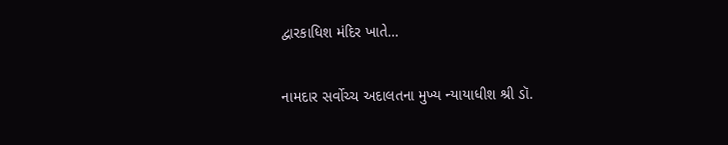દ્વારકાધિશ મંદિર ખાતે…

નામદાર સર્વોચ્ચ અદાલતના મુખ્ય ન્યાયાધીશ શ્રી ડૉ.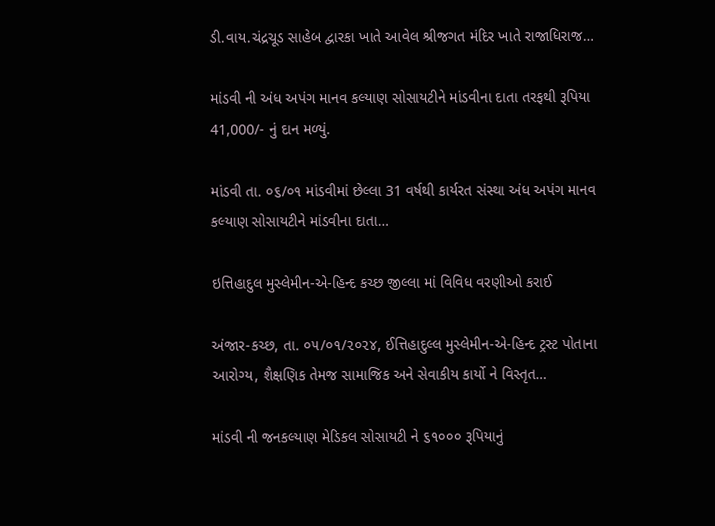ડી.વાય.ચંદ્રચૂડ સાહેબ દ્વારકા ખાતે આવેલ શ્રીજગત મંદિર ખાતે રાજાધિરાજ…

માંડવી ની અંધ અપંગ માનવ કલ્યાણ સોસાયટીને માંડવીના દાતા તરફથી રૂપિયા 41,000/- નું દાન મળ્યું.

માંડવી તા. ૦૬/૦૧ માંડવીમાં છેલ્લા 31 વર્ષથી કાર્યરત સંસ્થા અંધ અપંગ માનવ કલ્યાણ સોસાયટીને માંડવીના દાતા…

ઇત્તિહાદુલ મુસ્લેમીન-એ-હિન્દ કચ્છ જીલ્લા માં વિવિધ વરણીઓ કરાઈ

અંજાર-કચ્છ, તા. ૦૫/૦૧/૨૦૨૪, ઈત્તિહાદુલ્લ મુસ્લેમીન-એ-હિન્દ ટ્રસ્ટ પોતાના આરોગ્ય, શૈક્ષણિક તેમજ સામાજિક અને સેવાકીય કાર્યો ને વિસ્તૃત…

માંડવી ની જનકલ્યાણ મેડિકલ સોસાયટી ને ૬૧૦૦૦ રૂપિયાનું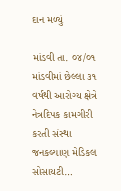દાન મળ્યું

માંડવી તા. ૦૪/૦૧ માંડવીમાં છેલ્લા ૩૧ વર્ષથી આરોગ્ય ક્ષેત્રે નેત્રદિપક કામગીરી કરતી સંસ્થા જનકલ્યાણ મેડિકલ સોસાયટી…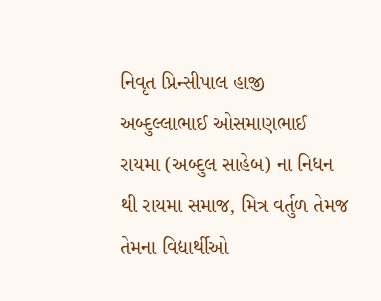નિવૃત પ્રિન્સીપાલ હાજી અબ્દુલ્લાભાઈ ઓસમાણભાઈ રાયમા (અબ્દુલ સાહેબ) ના નિધન થી રાયમા સમાજ, મિત્ર વર્તુળ તેમજ તેમના વિદ્યાર્થીઓ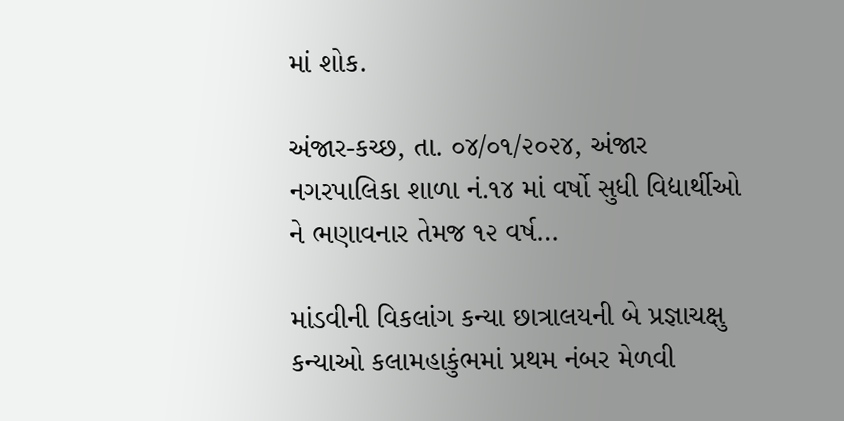માં શોક.

અંજાર-કચ્છ, તા. ૦૪/૦૧/૨૦૨૪, અંજાર નગરપાલિકા શાળા નં.૧૪ માં વર્ષો સુધી વિદ્યાર્થીઓ ને ભણાવનાર તેમજ ૧૨ વર્ષ…

માંડવીની વિકલાંગ કન્યા છાત્રાલયની બે પ્રજ્ઞાચક્ષુ કન્યાઓ કલામહાકુંભમાં પ્રથમ નંબર મેળવી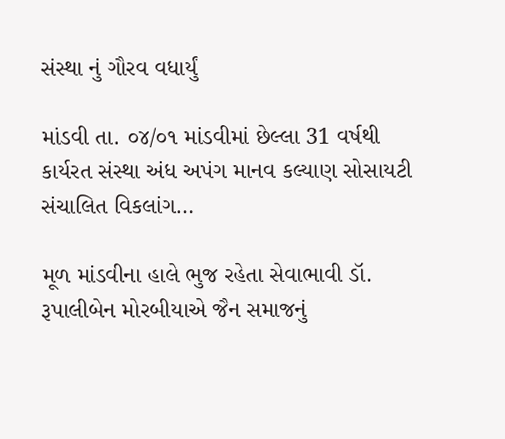સંસ્થા નું ગૌરવ વધાર્યું

માંડવી તા. ૦૪/૦૧ માંડવીમાં છેલ્લા 31 વર્ષથી કાર્યરત સંસ્થા અંધ અપંગ માનવ કલ્યાણ સોસાયટી સંચાલિત વિકલાંગ…

મૂળ માંડવીના હાલે ભુજ રહેતા સેવાભાવી ડૉ. રૂપાલીબેન મોરબીયાએ જૈન સમાજનું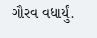ગૌરવ વધાર્યું.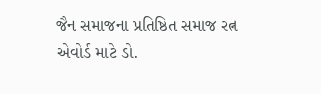જૈન સમાજના પ્રતિષ્ઠિત સમાજ રત્ન એવોર્ડ માટે ડો.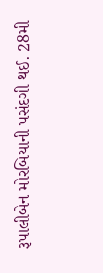રૂપાલીબેન મોરબિયાની પસંદગી થઈ. 28મી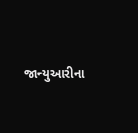જાન્યુઆરીના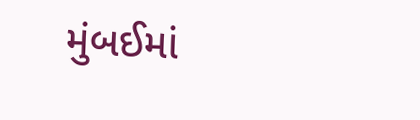મુંબઈમાં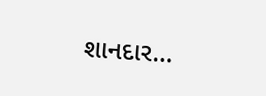શાનદાર…